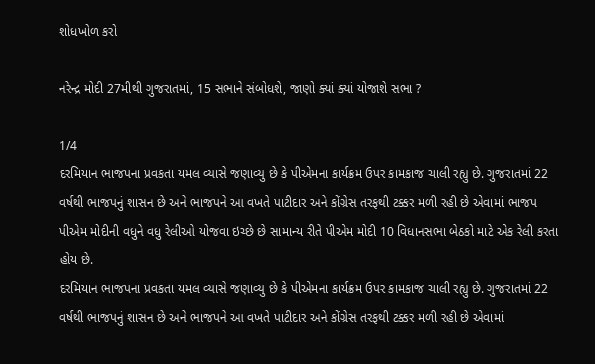શોધખોળ કરો

નરેન્દ્ર મોદી 27મીથી ગુજરાતમાં, 15 સભાને સંબોધશે, જાણો ક્યાં ક્યાં યોજાશે સભા ?

1/4
દરમિયાન ભાજપના પ્રવકતા યમલ વ્યાસે જણાવ્યુ છે કે પીએમના કાર્યક્રમ ઉપર કામકાજ ચાલી રહ્યુ છે. ગુજરાતમાં 22 વર્ષથી ભાજપનું શાસન છે અને ભાજપને આ વખતે પાટીદાર અને કોંગ્રેસ તરફથી ટક્કર મળી રહી છે એવામાં ભાજપ પીએમ મોદીની વધુને વધુ રેલીઓ યોજવા ઇચ્છે છે સામાન્ય રીતે પીએમ મોદી 10 વિધાનસભા બેઠકો માટે એક રેલી કરતા હોય છે.
દરમિયાન ભાજપના પ્રવકતા યમલ વ્યાસે જણાવ્યુ છે કે પીએમના કાર્યક્રમ ઉપર કામકાજ ચાલી રહ્યુ છે. ગુજરાતમાં 22 વર્ષથી ભાજપનું શાસન છે અને ભાજપને આ વખતે પાટીદાર અને કોંગ્રેસ તરફથી ટક્કર મળી રહી છે એવામાં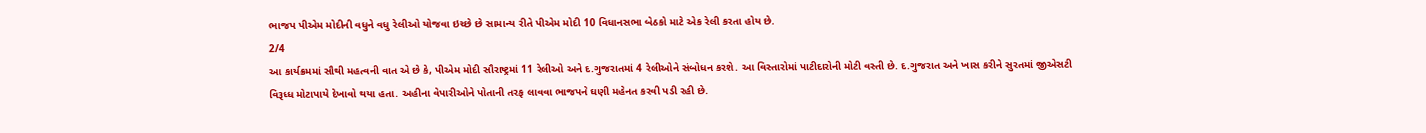ભાજપ પીએમ મોદીની વધુને વધુ રેલીઓ યોજવા ઇચ્છે છે સામાન્ય રીતે પીએમ મોદી 10 વિધાનસભા બેઠકો માટે એક રેલી કરતા હોય છે.
2/4
આ કાર્યક્રમમાં સૌથી મહત્વની વાત એ છે કે, પીએમ મોદી સૌરાષ્ટ્રમાં 11 રેલીઓ અને દ.ગુજરાતમાં 4 રેલીઓને સંબોધન કરશે. આ વિસ્તારોમાં પાટીદારોની મોટી વસ્તી છે. દ.ગુજરાત અને ખાસ કરીને સુરતમાં જીએસટી વિરૂધ્ધ મોટાપાયે દેખાવો થયા હતા. અહીના વેપારીઓને પોતાની તરફ લાવવા ભાજપને ઘણી મહેનત કરવી પડી રહી છે.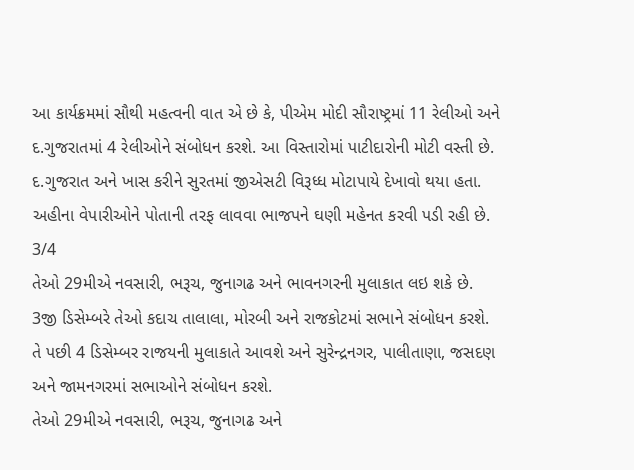આ કાર્યક્રમમાં સૌથી મહત્વની વાત એ છે કે, પીએમ મોદી સૌરાષ્ટ્રમાં 11 રેલીઓ અને દ.ગુજરાતમાં 4 રેલીઓને સંબોધન કરશે. આ વિસ્તારોમાં પાટીદારોની મોટી વસ્તી છે. દ.ગુજરાત અને ખાસ કરીને સુરતમાં જીએસટી વિરૂધ્ધ મોટાપાયે દેખાવો થયા હતા. અહીના વેપારીઓને પોતાની તરફ લાવવા ભાજપને ઘણી મહેનત કરવી પડી રહી છે.
3/4
તેઓ 29મીએ નવસારી, ભરૂચ, જુનાગઢ અને ભાવનગરની મુલાકાત લઇ શકે છે. 3જી ડિસેમ્બરે તેઓ કદાચ તાલાલા, મોરબી અને રાજકોટમાં સભાને સંબોધન કરશે. તે પછી 4 ડિસેમ્બર રાજયની મુલાકાતે આવશે અને સુરેન્દ્રનગર, પાલીતાણા, જસદણ અને જામનગરમાં સભાઓને સંબોધન કરશે.
તેઓ 29મીએ નવસારી, ભરૂચ, જુનાગઢ અને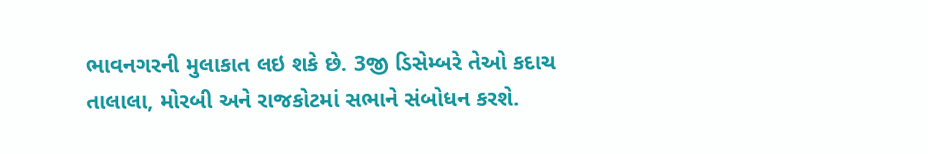ભાવનગરની મુલાકાત લઇ શકે છે. 3જી ડિસેમ્બરે તેઓ કદાચ તાલાલા, મોરબી અને રાજકોટમાં સભાને સંબોધન કરશે.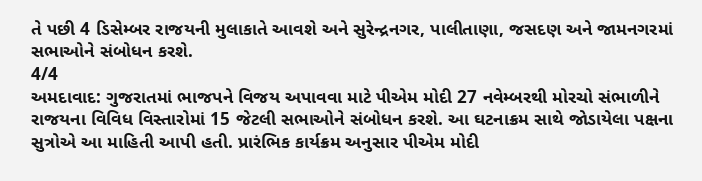તે પછી 4 ડિસેમ્બર રાજયની મુલાકાતે આવશે અને સુરેન્દ્રનગર, પાલીતાણા, જસદણ અને જામનગરમાં સભાઓને સંબોધન કરશે.
4/4
અમદાવાદ: ગુજરાતમાં ભાજપને વિજય અપાવવા માટે પીએમ મોદી 27 નવેમ્બરથી મોરચો સંભાળીને રાજયના વિવિધ વિસ્તારોમાં 15 જેટલી સભાઓને સંબોધન કરશે. આ ઘટનાક્રમ સાથે જોડાયેલા પક્ષના સુત્રોએ આ માહિતી આપી હતી. પ્રારંભિક કાર્યક્રમ અનુસાર પીએમ મોદી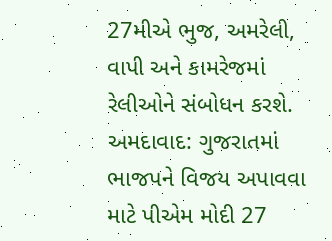27મીએ ભુજ, અમરેલી, વાપી અને કામરેજમાં રેલીઓને સંબોધન કરશે.
અમદાવાદ: ગુજરાતમાં ભાજપને વિજય અપાવવા માટે પીએમ મોદી 27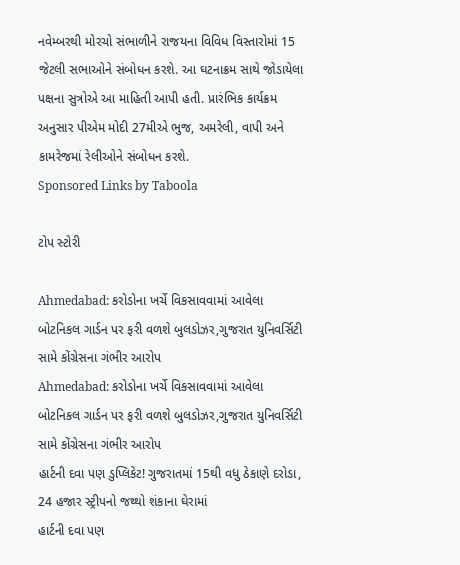નવેમ્બરથી મોરચો સંભાળીને રાજયના વિવિધ વિસ્તારોમાં 15 જેટલી સભાઓને સંબોધન કરશે. આ ઘટનાક્રમ સાથે જોડાયેલા પક્ષના સુત્રોએ આ માહિતી આપી હતી. પ્રારંભિક કાર્યક્રમ અનુસાર પીએમ મોદી 27મીએ ભુજ, અમરેલી, વાપી અને કામરેજમાં રેલીઓને સંબોધન કરશે.
Sponsored Links by Taboola

ટોપ સ્ટોરી

Ahmedabad: કરોડોના ખર્ચે વિકસાવવામાં આવેલા બોટનિકલ ગાર્ડન પર ફરી વળશે બુલડોઝર,ગુજરાત યુનિવર્સિટી સામે કોંગ્રેસના ગંભીર આરોપ
Ahmedabad: કરોડોના ખર્ચે વિકસાવવામાં આવેલા બોટનિકલ ગાર્ડન પર ફરી વળશે બુલડોઝર,ગુજરાત યુનિવર્સિટી સામે કોંગ્રેસના ગંભીર આરોપ
હાર્ટની દવા પણ ડુપ્લિકેટ! ગુજરાતમાં 15થી વધુ ઠેકાણે દરોડા, 24 હજાર સ્ટ્રીપનો જથ્થો શંકાના ઘેરામાં
હાર્ટની દવા પણ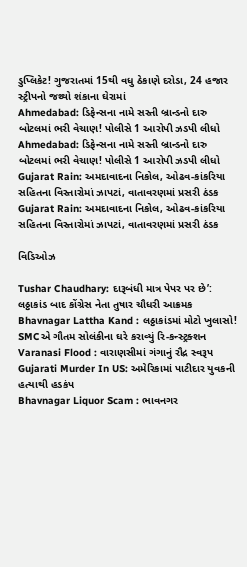ડુપ્લિકેટ! ગુજરાતમાં 15થી વધુ ઠેકાણે દરોડા, 24 હજાર સ્ટ્રીપનો જથ્થો શંકાના ઘેરામાં
Ahmedabad: ડિફેન્સના નામે સસ્તી બ્રાન્ડનો દારુ બોટલમાં ભરી વેચાણ! પોલીસે 1 આરોપી ઝડપી લીધો
Ahmedabad: ડિફેન્સના નામે સસ્તી બ્રાન્ડનો દારુ બોટલમાં ભરી વેચાણ! પોલીસે 1 આરોપી ઝડપી લીધો
Gujarat Rain: અમદાવાદના નિકોલ, ઓઢવ-કાંકરિયા સહિતના વિસ્તારોમાં ઝાપટાં, વાતાવરણમાં પ્રસરી ઠંડક
Gujarat Rain: અમદાવાદના નિકોલ, ઓઢવ-કાંકરિયા સહિતના વિસ્તારોમાં ઝાપટાં, વાતાવરણમાં પ્રસરી ઠંડક

વિડિઓઝ

Tushar Chaudhary: દારૂબંધી માત્ર પેપર પર છે’: લઠ્ઠાકાંડ બાદ કોંગ્રેસ નેતા તુષાર ચૌધરી આક્રમક
Bhavnagar Lattha Kand : લઠ્ઠાકાંડમાં મોટો ખુલાસો! SMCએ ગૌતમ સોલંકીના ઘરે કરાવ્યું રિ-કન્સ્ટ્રક્શન
Varanasi Flood : વારાણસીમાં ગંગાનું રૌદ્ર સ્વરૂપ
Gujarati Murder In US: અમેરિકામાં પાટીદાર યુવકની હત્યાથી હડકંપ
Bhavnagar Liquor Scam : ભાવનગર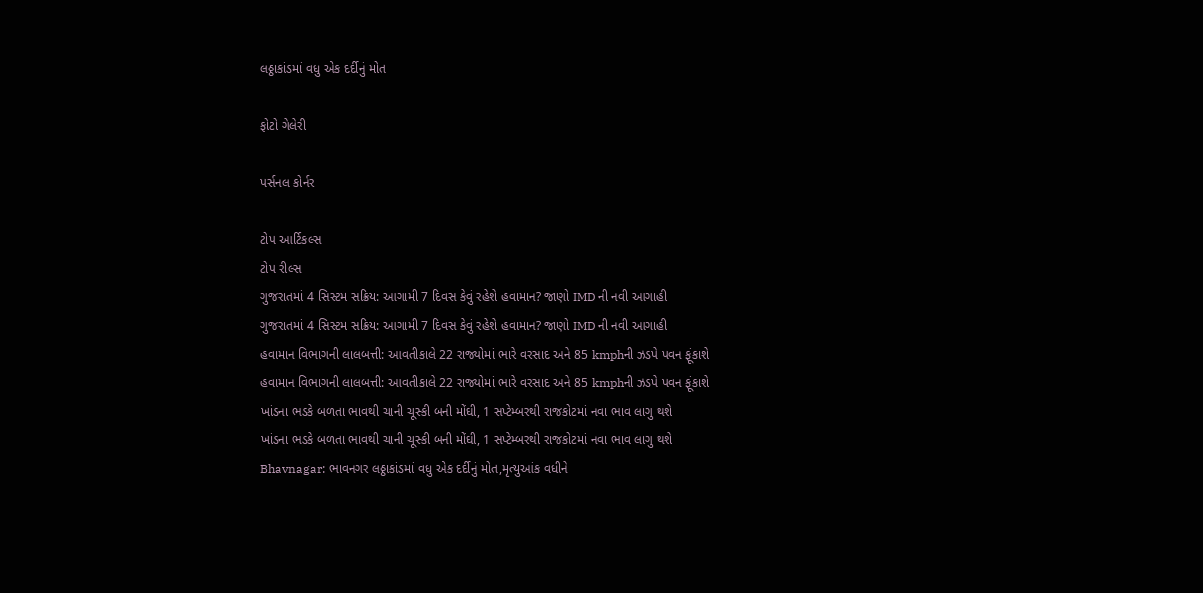લઠ્ઠાકાંડમાં વધુ એક દર્દીનું મોત

ફોટો ગેલેરી

પર્સનલ કોર્નર

ટોપ આર્ટિકલ્સ
ટોપ રીલ્સ
ગુજરાતમાં 4 સિસ્ટમ સક્રિય: આગામી 7 દિવસ કેવું રહેશે હવામાન? જાણો IMD ની નવી આગાહી
ગુજરાતમાં 4 સિસ્ટમ સક્રિય: આગામી 7 દિવસ કેવું રહેશે હવામાન? જાણો IMD ની નવી આગાહી
હવામાન વિભાગની લાલબત્તી: આવતીકાલે 22 રાજ્યોમાં ભારે વરસાદ અને 85 kmphની ઝડપે પવન ફૂંકાશે
હવામાન વિભાગની લાલબત્તી: આવતીકાલે 22 રાજ્યોમાં ભારે વરસાદ અને 85 kmphની ઝડપે પવન ફૂંકાશે
ખાંડના ભડકે બળતા ભાવથી ચાની ચૂસ્કી બની મોંઘી, 1 સપ્ટેમ્બરથી રાજકોટમાં નવા ભાવ લાગુ થશે
ખાંડના ભડકે બળતા ભાવથી ચાની ચૂસ્કી બની મોંઘી, 1 સપ્ટેમ્બરથી રાજકોટમાં નવા ભાવ લાગુ થશે
Bhavnagar: ભાવનગર લઠ્ઠાકાંડમાં વધુ એક દર્દીનું મોત,મૃત્યુઆંક વધીને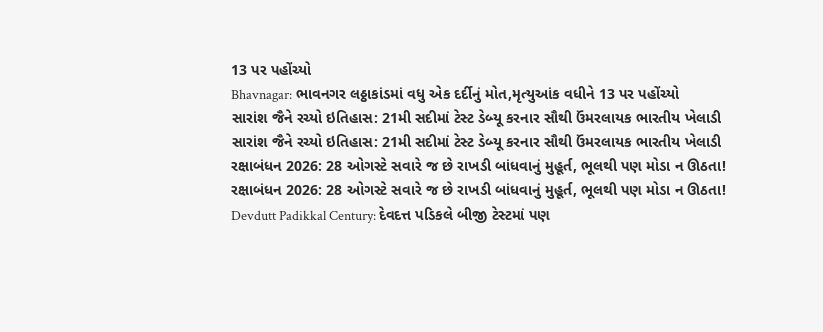13 પર પહોંચ્યો
Bhavnagar: ભાવનગર લઠ્ઠાકાંડમાં વધુ એક દર્દીનું મોત,મૃત્યુઆંક વધીને 13 પર પહોંચ્યો
સારાંશ જૈને રચ્યો ઇતિહાસ: 21મી સદીમાં ટેસ્ટ ડેબ્યૂ કરનાર સૌથી ઉંમરલાયક ભારતીય ખેલાડી
સારાંશ જૈને રચ્યો ઇતિહાસ: 21મી સદીમાં ટેસ્ટ ડેબ્યૂ કરનાર સૌથી ઉંમરલાયક ભારતીય ખેલાડી
રક્ષાબંધન 2026: 28 ઓગસ્ટે સવારે જ છે રાખડી બાંધવાનું મુહૂર્ત, ભૂલથી પણ મોડા ન ઊઠતા!
રક્ષાબંધન 2026: 28 ઓગસ્ટે સવારે જ છે રાખડી બાંધવાનું મુહૂર્ત, ભૂલથી પણ મોડા ન ઊઠતા!
Devdutt Padikkal Century: દેવદત્ત પડિકલે બીજી ટેસ્ટમાં પણ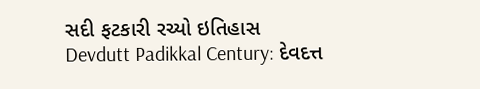સદી ફટકારી રચ્યો ઇતિહાસ
Devdutt Padikkal Century: દેવદત્ત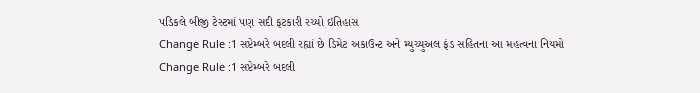પડિકલે બીજી ટેસ્ટમાં પણ સદી ફટકારી રચ્યો ઇતિહાસ
Change Rule :1 સપ્ટેમ્બરે બદલી રહ્યાં છે ડિમેટ અકાઉન્ટ અને મ્યુચ્યુઅલ ફંડ સહિતના આ મહત્વના નિયમો
Change Rule :1 સપ્ટેમ્બરે બદલી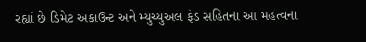રહ્યાં છે ડિમેટ અકાઉન્ટ અને મ્યુચ્યુઅલ ફંડ સહિતના આ મહત્વના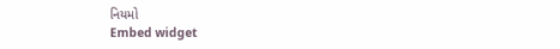નિયમો
Embed widget